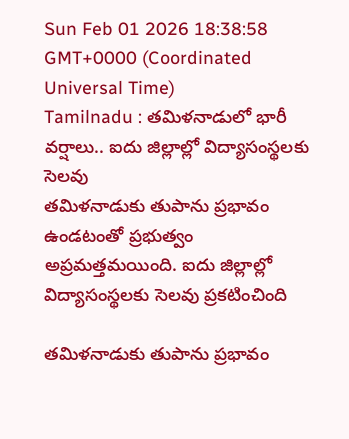Sun Feb 01 2026 18:38:58 GMT+0000 (Coordinated Universal Time)
Tamilnadu : తమిళనాడులో భారీ వర్షాలు.. ఐదు జిల్లాల్లో విద్యాసంస్థలకు సెలవు
తమిళనాడుకు తుపాను ప్రభావం ఉండటంతో ప్రభుత్వం అప్రమత్తమయింది. ఐదు జిల్లాల్లో విద్యాసంస్థలకు సెలవు ప్రకటించింది

తమిళనాడుకు తుపాను ప్రభావం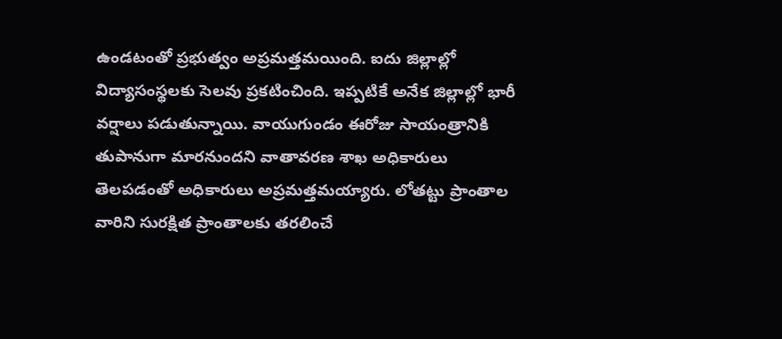ఉండటంతో ప్రభుత్వం అప్రమత్తమయింది. ఐదు జిల్లాల్లో విద్యాసంస్థలకు సెలవు ప్రకటించింది. ఇప్పటికే అనేక జిల్లాల్లో భారీ వర్షాలు పడుతున్నాయి. వాయుగుండం ఈరోజు సాయంత్రానికి తుపానుగా మారనుందని వాతావరణ శాఖ అధికారులు తెలపడంతో అధికారులు అప్రమత్తమయ్యారు. లోతట్టు ప్రాంతాల వారిని సురక్షిత ప్రాంతాలకు తరలించే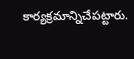కార్యక్రమాన్నిచేపట్టారు.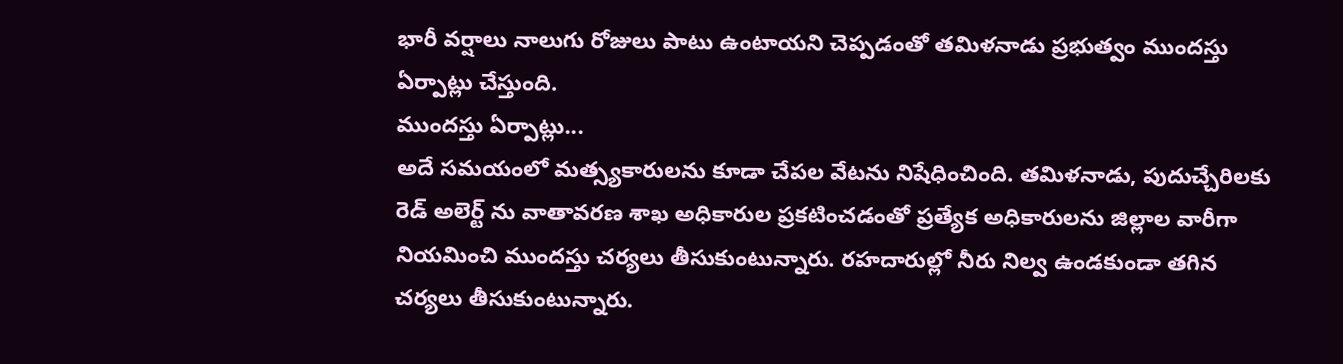భారీ వర్షాలు నాలుగు రోజులు పాటు ఉంటాయని చెప్పడంతో తమిళనాడు ప్రభుత్వం ముందస్తు ఏర్పాట్లు చేస్తుంది.
ముందస్తు ఏర్పాట్లు...
అదే సమయంలో మత్స్యకారులను కూడా చేపల వేటను నిషేధించింది. తమిళనాడు, పుదుచ్చేరిలకు రెడ్ అలెర్ట్ ను వాతావరణ శాఖ అధికారుల ప్రకటించడంతో ప్రత్యేక అధికారులను జిల్లాల వారీగా నియమించి ముందస్తు చర్యలు తీసుకుంటున్నారు. రహదారుల్లో నీరు నిల్వ ఉండకుండా తగిన చర్యలు తీసుకుంటున్నారు.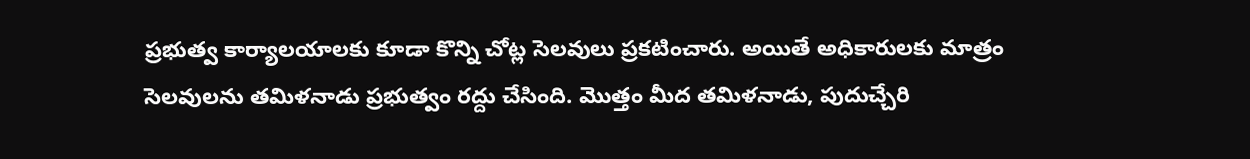ప్రభుత్వ కార్యాలయాలకు కూడా కొన్ని చోట్ల సెలవులు ప్రకటించారు. అయితే అధికారులకు మాత్రం సెలవులను తమిళనాడు ప్రభుత్వం రద్దు చేసింది. మొత్తం మీద తమిళనాడు, పుదుచ్చేరి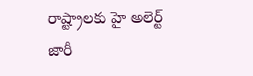రాష్ట్రాలకు హై అలెర్ట్ జారీ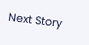Next Story